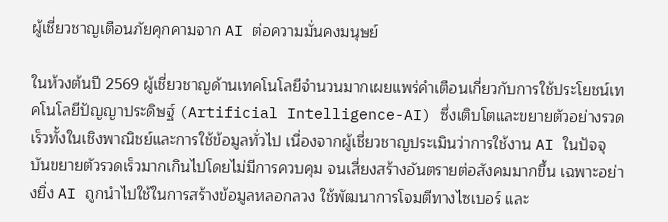ผู้เชี่ยวชาญเตือนภัยคุกคามจาก AI ต่อความมั่นคงมนุษย์

ในห้วงต้นปี 2569 ผู้เชี่ยวชาญด้านเทคโนโลยีจำนวนมากเผยแพร่คำเตือนเกี่ยวกับการใช้ประโยชน์เทคโนโลยีปัญญาประดิษฐ์ (Artificial Intelligence-AI) ซึ่งเติบโตและขยายตัวอย่างรวดเร็วทั้งในเชิงพาณิชย์และการใช้ข้อมูลทั่วไป เนื่องจากผู้เชี่ยวชาญประเมินว่าการใช้งาน AI ในปัจจุบันขยายตัวรวดเร็วมากเกินไปโดยไม่มีการควบคุม จนเสี่ยงสร้างอันตรายต่อสังคมมากขึ้น เฉพาะอย่างยิ่ง AI ถูกนำไปใช้ในการสร้างข้อมูลหลอกลวง ใช้พัฒนาการโจมตีทางไซเบอร์ และ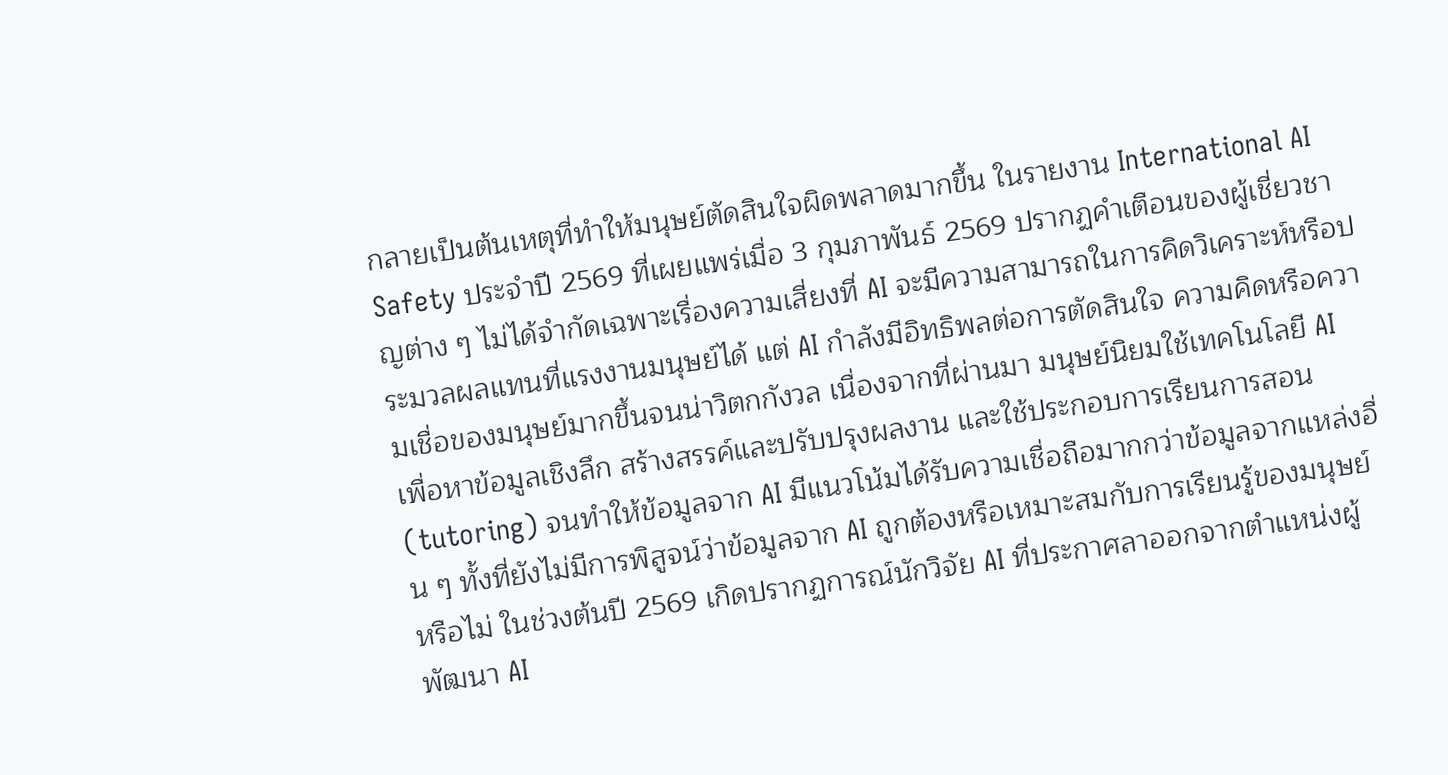กลายเป็นต้นเหตุที่ทำให้มนุษย์ตัดสินใจผิดพลาดมากขึ้น ในรายงาน International AI Safety ประจำปี 2569 ที่เผยแพร่เมื่อ 3 กุมภาพันธ์ 2569 ปรากฏคำเตือนของผู้เชี่ยวชาญต่าง ๆ ไม่ได้จำกัดเฉพาะเรื่องความเสี่ยงที่ AI จะมีความสามารถในการคิดวิเคราะห์หรือประมวลผลแทนที่แรงงานมนุษย์ได้ แต่ AI กำลังมีอิทธิพลต่อการตัดสินใจ ความคิดหรือความเชื่อของมนุษย์มากขึ้นจนน่าวิตกกังวล เนื่องจากที่ผ่านมา มนุษย์นิยมใช้เทคโนโลยี AI เพื่อหาข้อมูลเชิงลึก สร้างสรรค์และปรับปรุงผลงาน และใช้ประกอบการเรียนการสอน (tutoring) จนทำให้ข้อมูลจาก AI มีแนวโน้มได้รับความเชื่อถือมากกว่าข้อมูลจากแหล่งอื่น ๆ ทั้งที่ยังไม่มีการพิสูจน์ว่าข้อมูลจาก AI ถูกต้องหรือเหมาะสมกับการเรียนรู้ของมนุษย์หรือไม่ ในช่วงต้นปี 2569 เกิดปรากฏการณ์นักวิจัย AI ที่ประกาศลาออกจากตำแหน่งผู้พัฒนา AI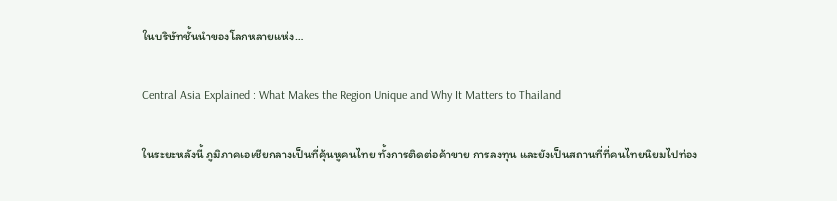ในบริษัทชั้นนำของโลกหลายแห่ง…

Central Asia Explained : What Makes the Region Unique and Why It Matters to Thailand

ในระยะหลังนี้ ภูมิภาคเอเชียกลางเป็นที่คุ้นหูคนไทย ทั้งการติดต่อค้าขาย การลงทุน และยังเป็นสถานที่ที่คนไทยนิยมไปท่อง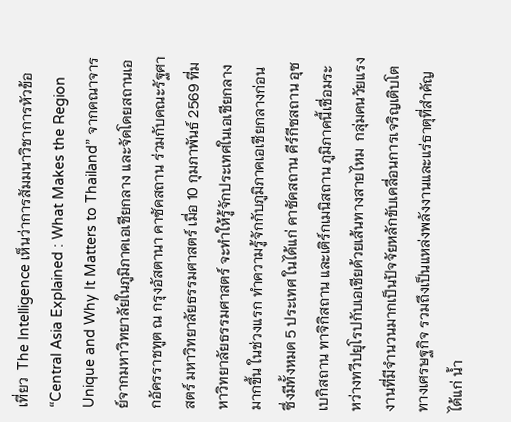เที่ยว  The Intelligence เห็นว่าการสัมมนาวิชาการหัวข้อ “Central Asia Explained : What Makes the Region Unique and Why It Matters to Thailand” จากคณาจารย์จากมหาวิทยาลัยในภูมิภาคเอเชียกลาง และจัดโดยสถานเอกอัครราชทูต ณ กรุงอัสตานา คาซัคสถาน ร่วมกับคณะรัฐศาสตร์ มหาวิทยาลัยธรรมศาสตร์ เมื่อ 10 กุมภาพันธ์ 2569 ที่มหาวิทยาลัยธรรมศาสตร์ จะทำให้รู้จักประเทศในเอเชียกลางมากขึ้น ในช่วงแรก ทำความรู้จักกับภูมิภาคเอเชียกลางก่อน ซึ่งมีทั้งหมด 5 ประเทศ ในได้แก่ คาซัคสถาน คีร์กีซสถาน อุซเบกิสถาน ทาจิกิสถาน และเติร์กเมนิสถาน ภูมิภาคนี้เชื่อมระหว่างทวีปยุโรปกับเอเชียด้วยเส้นทางสายไหม  กลุ่มคนวัยแรงงานที่มีจำนวนมากเป็นปัจจัยหลักขับเคลื่อนการเจริญเติบโตทางเศรษฐกิจ รวมถึงเป็นแหล่งพลังงานและแร่ธาตุที่สำคัญ ได้แก่ น้ำ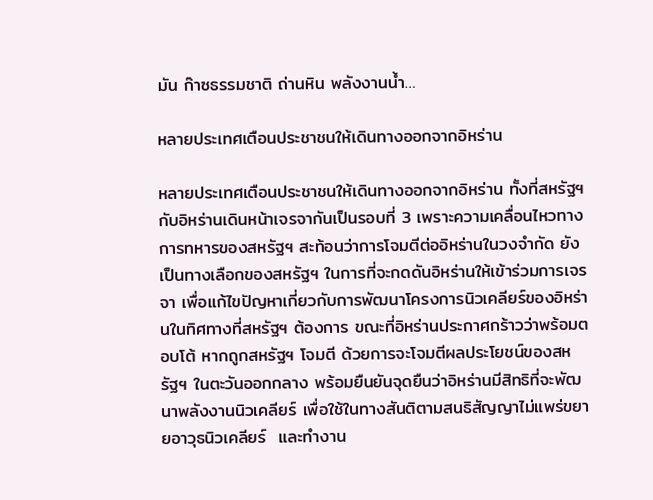มัน ก๊าซธรรมชาติ ถ่านหิน พลังงานน้ำ…

หลายประเทศเตือนประชาชนให้เดินทางออกจากอิหร่าน

หลายประเทศเตือนประชาชนให้เดินทางออกจากอิหร่าน ทั้งที่สหรัฐฯ กับอิหร่านเดินหน้าเจรจากันเป็นรอบที่ 3 เพราะความเคลื่อนไหวทางการทหารของสหรัฐฯ สะท้อนว่าการโจมตีต่ออิหร่านในวงจำกัด ยังเป็นทางเลือกของสหรัฐฯ ในการที่จะกดดันอิหร่านให้เข้าร่วมการเจรจา เพื่อแก้ไขปัญหาเกี่ยวกับการพัฒนาโครงการนิวเคลียร์ของอิหร่านในทิศทางที่สหรัฐฯ ต้องการ ขณะที่อิหร่านประกาศกร้าวว่าพร้อมตอบโต้ หากถูกสหรัฐฯ โจมตี ด้วยการจะโจมตีผลประโยชน์ของสหรัฐฯ ในตะวันออกกลาง พร้อมยืนยันจุดยืนว่าอิหร่านมีสิทธิที่จะพัฒนาพลังงานนิวเคลียร์ เพื่อใช้ในทางสันติตามสนธิสัญญาไม่แพร่ขยายอาวุธนิวเคลียร์  และทำงาน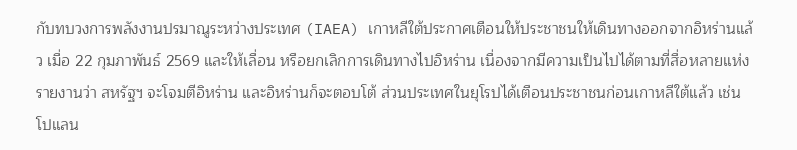กับทบวงการพลังงานปรมาณูระหว่างประเทศ (IAEA) เกาหลีใต้ประกาศเตือนให้ประชาชนให้เดินทางออกจากอิหร่านแล้ว เมื่อ 22 กุมภาพันธ์ 2569 และให้เลื่อน หรือยกเลิกการเดินทางไปอิหร่าน เนื่องจากมีความเป็นไปได้ตามที่สื่อหลายแห่งรายงานว่า สหรัฐฯ จะโจมตีอิหร่าน และอิหร่านก็จะตอบโต้ ส่วนประเทศในยุโรปได้เตือนประชาชนก่อนเกาหลีใต้แล้ว เช่น โปแลน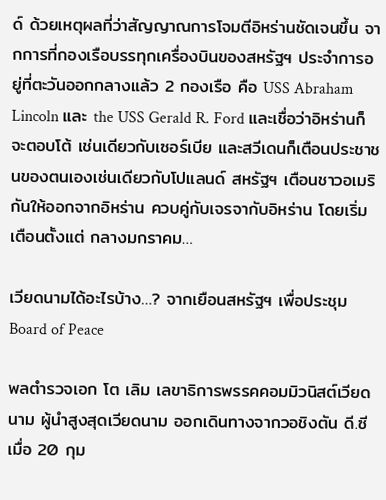ด์ ด้วยเหตุผลที่ว่าสัญญาณการโจมตีอิหร่านชัดเจนขึ้น จากการที่กองเรือบรรทุกเครื่องบินของสหรัฐฯ ประจำการอยู่ที่ตะวันออกกลางแล้ว 2 กองเรือ คือ USS Abraham Lincoln และ the USS Gerald R. Ford และเชื่อว่าอิหร่านก็จะตอบโต้ เช่นเดียวกับเซอร์เบีย และสวีเดนก็เตือนประชาชนของตนเองเช่นเดียวกับโปแลนด์ สหรัฐฯ เตือนชาวอเมริกันให้ออกจากอิหร่าน ควบคู่กับเจรจากับอิหร่าน โดยเริ่มเตือนตั้งแต่ กลางมกราคม…

เวียดนามได้อะไรบ้าง…? จากเยือนสหรัฐฯ เพื่อประชุม Board of Peace

พลตำรวจเอก โต เลิม เลขาธิการพรรคคอมมิวนิสต์เวียดนาม ผู้นำสูงสุดเวียดนาม ออกเดินทางจากวอชิงตัน ดี.ซี เมื่อ 20 กุม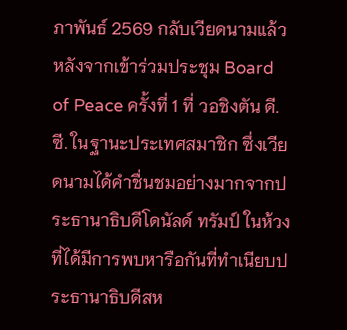ภาพันธ์ 2569 กลับเวียดนามแล้ว หลังจากเข้าร่วมประชุม Board of Peace ครั้งที่ 1 ที่ วอชิงตัน ดี.ซี. ในฐานะประเทศสมาชิก ซึ่งเวียดนามได้คำชื่นชมอย่างมากจากประธานาธิบดีโดนัลด์ ทรัมป์ ในห้วงที่ได้มีการพบหารือกันที่ทำเนียบประธานาธิบดีสห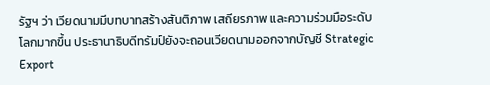รัฐฯ ว่า เวียดนามมีบทบาทสร้างสันติภาพ เสถียรภาพ และความร่วมมือระดับโลกมากขึ้น ประธานาธิบดีทรัมป์ยังจะถอนเวียดนามออกจากบัญชี Strategic Export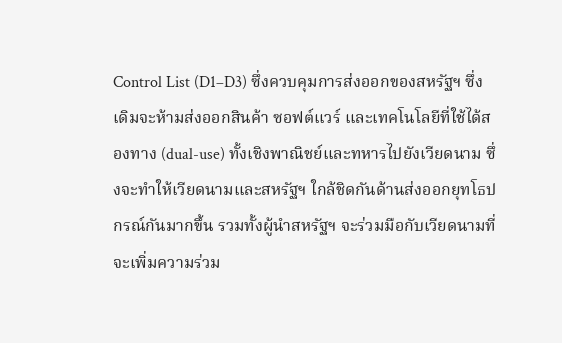Control List (D1–D3) ซึ่งควบคุมการส่งออกของสหรัฐฯ ซึ่งเดิมจะห้ามส่งออกสินค้า ซอฟต์แวร์ และเทคโนโลยีที่ใช้ได้สองทาง (dual-use) ทั้งเชิงพาณิชย์และทหารไปยังเวียดนาม ซึ่งจะทำให้เวียดนามและสหรัฐฯ ใกล้ชิดกันด้านส่งออกยุทโธปกรณ์กันมากขึ้น รวมทั้งผู้นำสหรัฐฯ จะร่วมมือกับเวียดนามที่จะเพิ่มความร่วม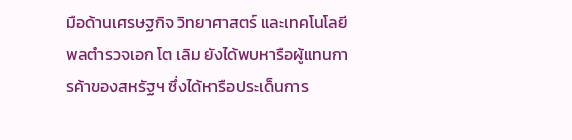มือด้านเศรษฐกิจ วิทยาศาสตร์ และเทคโนโลยี  พลตำรวจเอก โต เลิม ยังได้พบหารือผู้แทนการค้าของสหรัฐฯ ซึ่งได้หารือประเด็นการ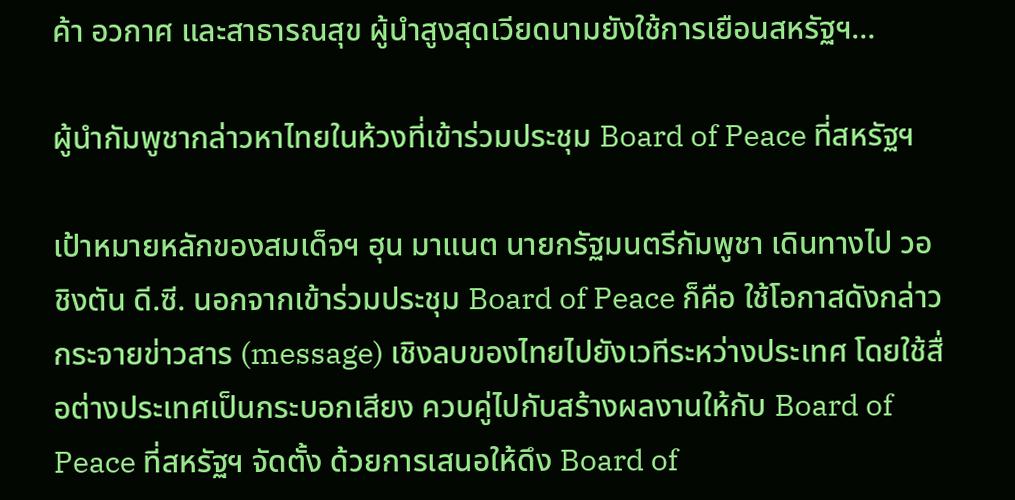ค้า อวกาศ และสาธารณสุข ผู้นำสูงสุดเวียดนามยังใช้การเยือนสหรัฐฯ…

ผู้นำกัมพูชากล่าวหาไทยในห้วงที่เข้าร่วมประชุม Board of Peace ที่สหรัฐฯ

เป้าหมายหลักของสมเด็จฯ ฮุน มาแนต นายกรัฐมนตรีกัมพูชา เดินทางไป วอชิงตัน ดี.ซี. นอกจากเข้าร่วมประชุม Board of Peace ก็คือ ใช้โอกาสดังกล่าวกระจายข่าวสาร (message) เชิงลบของไทยไปยังเวทีระหว่างประเทศ โดยใช้สื่อต่างประเทศเป็นกระบอกเสียง ควบคู่ไปกับสร้างผลงานให้กับ Board of Peace ที่สหรัฐฯ จัดตั้ง ด้วยการเสนอให้ดึง Board of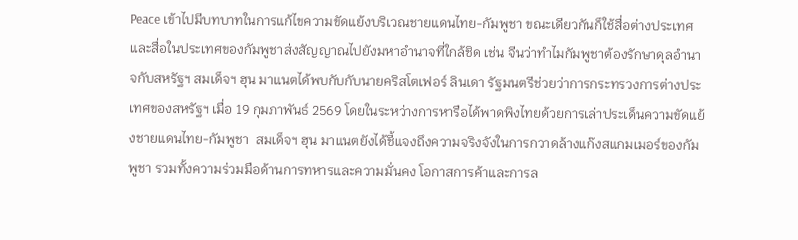Peace เข้าไปมีบทบาทในการแก้ไขความขัดแย้งบริเวณชายแดนไทย-กัมพูชา ขณะเดียวกันก็ใช้สื่อต่างประเทศ และสื่อในประเทศของกัมพูชาส่งสัญญาณไปยังมหาอำนาจที่ใกล้ชิด เช่น จีนว่าทำไมกัมพูชาต้องรักษาดุลอำนาจกับสหรัฐฯ สมเด็จฯ ฮุน มาแนตได้พบกับกับนายคริสโตเฟอร์ ลินเดา รัฐมนตรีช่วยว่าการกระทรวงการต่างประเทศของสหรัฐฯ เมื่อ 19 กุมภาพันธ์ 2569 โดยในระหว่างการหารือได้พาดพิงไทยด้วยการเล่าประเด็นความขัดแย้งชายแดนไทย-กัมพูชา  สมเด็จฯ ฮุน มาแนตยังได้ชี้แจงถึงความจริงจังในการกวาดล้างแก๊งสแกมเมอร์ของกัมพูชา รวมทั้งความร่วมมือด้านการทหารและความมั่นคง โอกาสการค้าและการล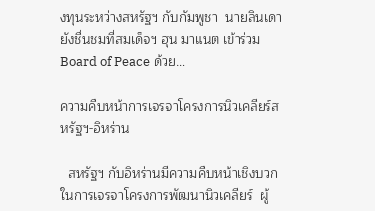งทุนระหว่างสหรัฐฯ กับกัมพูชา  นายลินเดายังชื่นชมที่สมเด็จฯ ฮุน มาแนต เข้าร่วม Board of Peace ด้วย…

ความคืบหน้าการเจรจาโครงการนิวเคลียร์สหรัฐฯ-อิหร่าน

  สหรัฐฯ กับอิหร่านมีความคืบหน้าเชิงบวกในการเจรจาโครงการพัฒนานิวเคลียร์  ผู้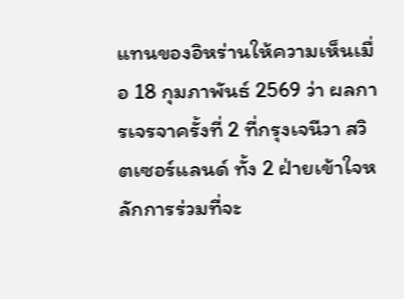แทนของอิหร่านให้ความเห็นเมื่อ 18 กุมภาพันธ์ 2569 ว่า ผลการเจรจาครั้งที่ 2 ที่กรุงเจนีวา สวิตเซอร์แลนด์ ทั้ง 2 ฝ่ายเข้าใจหลักการร่วมที่จะ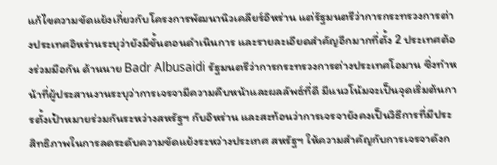แก้ไขความขัดแย้งเกี่ยวกับโครงการพัฒนานิวเคลียร์อิหร่าน แต่รัฐมนตรีว่าการกระทรวงการต่างประเทศอิหร่านระบุว่ายังมีขั้นตอนดำเนินการ และรายละเอียดสำคัญอีกมากที่ตั้ง 2 ประเทศต้องร่วมมือกัน ด้านนาย Badr Albusaidi รัฐมนตรีว่าการกระทรวงการต่างประเทศโอมาน ซึ่งทำหน้าที่ผู้ประสานงานระบุว่าการเจรจามีความคืบหน้าและผลลัพธ์ที่ดี มีแนวโน้มจะเป็นจุดเริ่มต้นการตั้งเป้าหมายร่วมกันระหว่างสหรัฐฯ กับอิหร่าน และสะท้อนว่าการเจรจายังคงเป็นวิธีการที่มีประสิทธิภาพในการลดระดับความขัดแย้งระหว่างประเทศ สหรัฐฯ ให้ความสำคัญกับการเจรจาดังก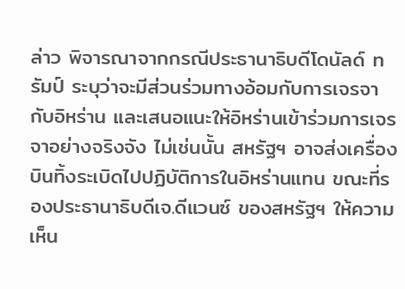ล่าว พิจารณาจากกรณีประธานาธิบดีโดนัลด์ ทรัมป์ ระบุว่าจะมีส่วนร่วมทางอ้อมกับการเจรจากับอิหร่าน และเสนอแนะให้อิหร่านเข้าร่วมการเจรจาอย่างจริงจัง ไม่เช่นนั้น สหรัฐฯ อาจส่งเครื่องบินทิ้งระเบิดไปปฏิบัติการในอิหร่านแทน ขณะที่รองประธานาธิบดีเจ.ดีแวนซ์ ของสหรัฐฯ ให้ความเห็น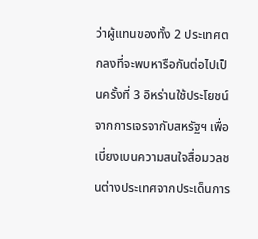ว่าผู้แทนของทั้ง 2 ประเทศตกลงที่จะพบหารือกันต่อไปเป็นครั้งที่ 3 อิหร่านใช้ประโยชน์จากการเจรจากับสหรัฐฯ เพื่อเบี่ยงเบนความสนใจสื่อมวลชนต่างประเทศจากประเด็นการ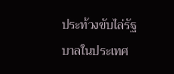ประท้วงขับไล่รัฐบาลในประเทศ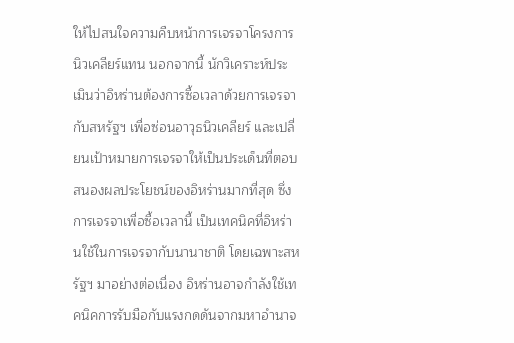ให้ไปสนใจความคืบหน้าการเจรจาโครงการนิวเคลียร์แทน นอกจากนี้ นักวิเคราะห์ประเมินว่าอิหร่านต้องการซื้อเวลาด้วยการเจรจากับสหรัฐฯ เพื่อซ่อนอาวุธนิวเคลียร์ และเปลี่ยนเป้าหมายการเจรจาให้เป็นประเด็นที่ตอบสนองผลประโยชน์ของอิหร่านมากที่สุด ซึ่งการเจรจาเพื่อซื้อเวลานี้ เป็นเทคนิคที่อิหร่านใช้ในการเจรจากับนานาชาติ โดยเฉพาะสหรัฐฯ มาอย่างต่อเนื่อง อิหร่านอาจกำลังใช้เทคนิคการรับมือกับแรงกดดันจากมหาอำนาจ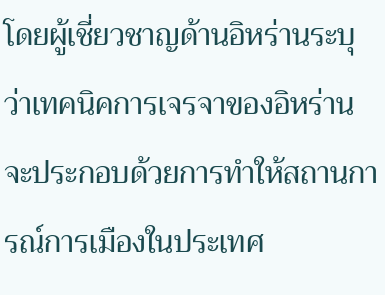โดยผู้เชี่ยวชาญด้านอิหร่านระบุว่าเทคนิคการเจรจาของอิหร่านจะประกอบด้วยการทำให้สถานการณ์การเมืองในประเทศ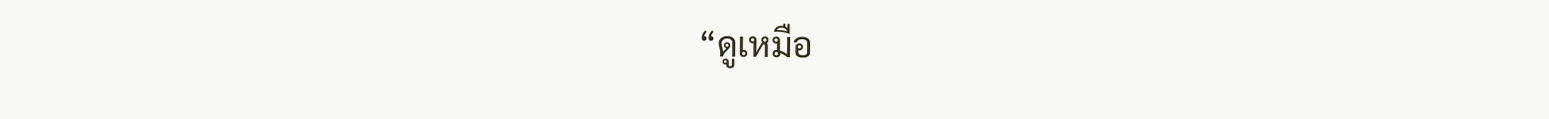“ดูเหมือ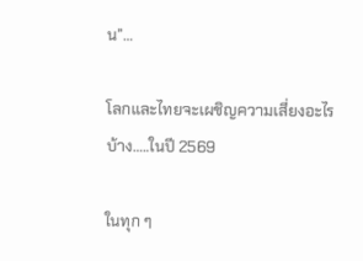น”…

โลกและไทยจะเผชิญความเสี่ยงอะไรบ้าง…..ในปี 2569

ในทุก ๆ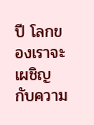ปี โลกของเราจะเผชิญกับความ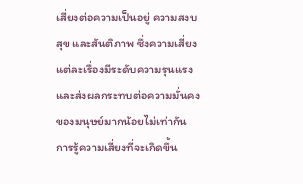เสี่ยงต่อความเป็นอยู่ ความสงบสุข และสันติภาพ ซึ่งความเสี่ยงแต่ละเรื่องมีระดับความรุนแรง และส่งผลกระทบต่อความมั่นคงของมนุษย์มากน้อยไม่เท่ากัน  การรู้ความเสี่ยงที่จะเกิดขึ้น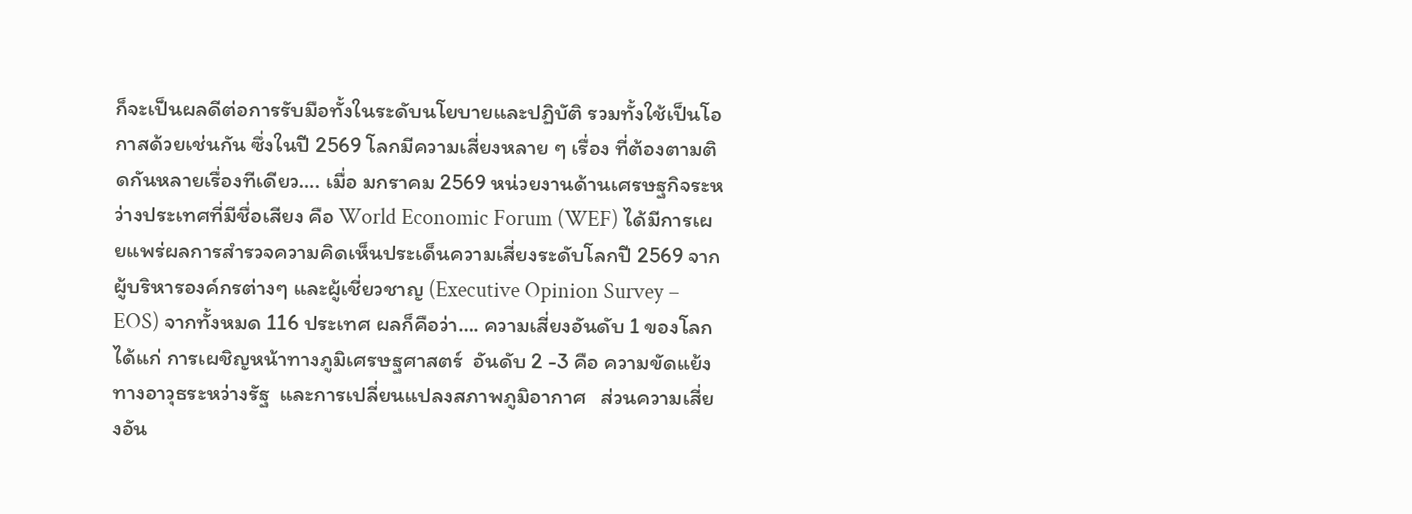ก็จะเป็นผลดีต่อการรับมือทั้งในระดับนโยบายและปฏิบัติ รวมทั้งใช้เป็นโอกาสด้วยเช่นกัน ซึ่งในปี 2569 โลกมีความเสี่ยงหลาย ๆ เรื่อง ที่ต้องตามติดกันหลายเรื่องทีเดียว…. เมื่อ มกราคม 2569 หน่วยงานด้านเศรษฐกิจระหว่างประเทศที่มีชื่อเสียง คือ World Economic Forum (WEF) ได้มีการเผยแพร่ผลการสำรวจความคิดเห็นประเด็นความเสี่ยงระดับโลกปี 2569 จากผู้บริหารองค์กรต่างๆ และผู้เชี่ยวชาญ (Executive Opinion Survey – EOS) จากทั้งหมด 116 ประเทศ ผลก็คือว่า…. ความเสี่ยงอันดับ 1 ของโลก ได้แก่ การเผชิญหน้าทางภูมิเศรษฐศาสตร์  อันดับ 2 -3 คือ ความขัดแย้งทางอาวุธระหว่างรัฐ  และการเปลี่ยนแปลงสภาพภูมิอากาศ   ส่วนความเสี่ยงอัน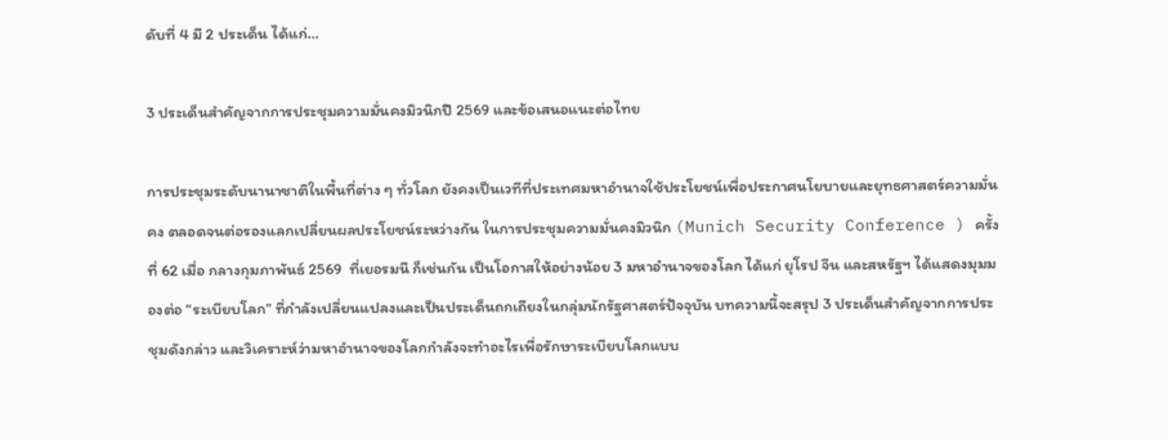ดับที่ 4 มี 2 ประเด็น ได้แก่…

3 ประเด็นสำคัญจากการประชุมความมั่นคงมิวนิกปี 2569 และข้อเสนอแนะต่อไทย

การประชุมระดับนานาชาติในพื้นที่ต่าง ๆ ทั่วโลก ยังคงเป็นเวทีที่ประเทศมหาอำนาจใช้ประโยชน์เพื่อประกาศนโยบายและยุทธศาสตร์ความมั่นคง ตลอดจนต่อรองแลกเปลี่ยนผลประโยชน์ระหว่างกัน ในการประชุมความมั่นคงมิวนิก (Munich Security Conference ) ครั้งที่ 62 เมื่อ กลางกุมภาพันธ์ 2569  ที่เยอรมนี ก็เช่นกัน เป็นโอกาสให้อย่างน้อย 3 มหาอำนาจของโลก ได้แก่ ยุโรป จีน และสหรัฐฯ ได้แสดงมุมมองต่อ “ระเบียบโลก” ที่กำลังเปลี่ยนแปลงและเป็นประเด็นถกเถียงในกลุ่มนักรัฐศาสตร์ปัจจุบัน บทความนี้จะสรุป 3 ประเด็นสำคัญจากการประชุมดังกล่าว และวิเคราะห์ว่ามหาอำนาจของโลกกำลังจะทำอะไรเพื่อรักษาระเบียบโลกแบบ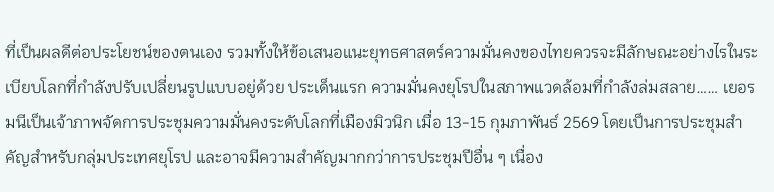ที่เป็นผลดีต่อประโยชน์ของตนเอง รวมทั้งให้ข้อเสนอแนะยุทธศาสตร์ความมั่นคงของไทยควรจะมีลักษณะอย่างไรในระเบียบโลกที่กำลังปรับเปลี่ยนรูปแบบอยู่ด้วย ประเด็นแรก ความมั่นคงยุโรปในสภาพแวดล้อมที่กำลังล่มสลาย…… เยอรมนีเป็นเจ้าภาพจัดการประชุมความมั่นคงระดับโลกที่เมืองมิวนิก เมื่อ 13-15 กุมภาพันธ์ 2569 โดยเป็นการประชุมสำคัญสำหรับกลุ่มประเทศยุโรป และอาจมีความสำคัญมากกว่าการประชุมปีอื่น ๆ เนื่อง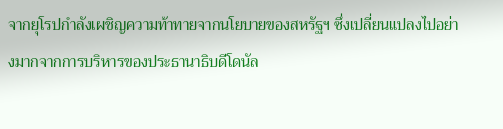จากยุโรปกำลังเผชิญความท้าทายจากนโยบายของสหรัฐฯ ซึ่งเปลี่ยนแปลงไปอย่างมากจากการบริหารของประธานาธิบดีโดนัล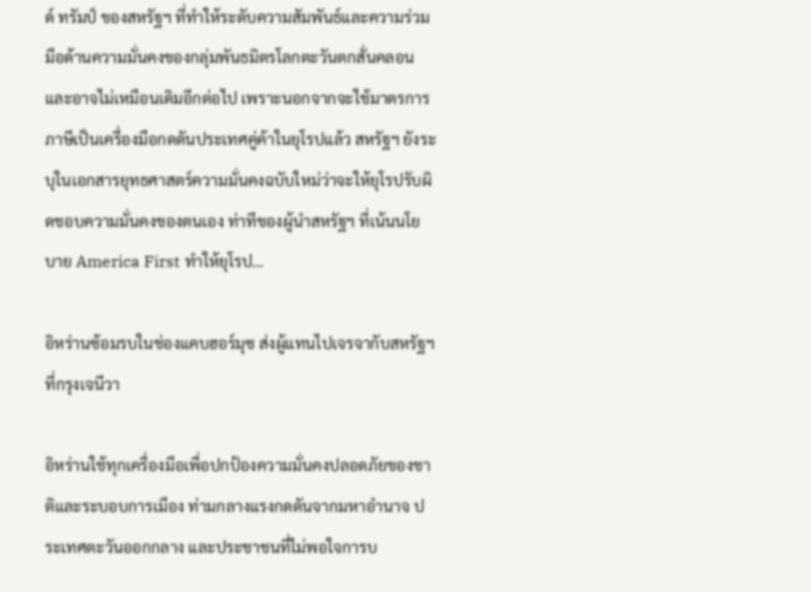ด์ ทรัมป์ ของสหรัฐฯ ที่ทำให้ระดับความสัมพันธ์และความร่วมมือด้านความมั่นคงของกลุ่มพันธมิตรโลกตะวันตกสั่นคลอนและอาจไม่เหมือนเดิมอีกต่อไป เพราะนอกจากจะใช้มาตรการภาษีเป็นเครื่องมือกดดันประเทศคู่ค้าในยุโรปแล้ว สหรัฐฯ ยังระบุในเอกสารยุทธศาสตร์ความมั่นคงฉบับใหม่ว่าจะให้ยุโรปรับผิดชอบความมั่นคงของตนเอง ท่าทีของผู้นำสหรัฐฯ ที่เน้นนโยบาย America First ทำให้ยุโรป…

อิหร่านซ้อมรบในช่องแคบฮอร์มุซ ส่งผู้แทนไปเจรจากับสหรัฐฯ ที่กรุงเจนีวา

อิหร่านใช้ทุกเครื่องมือเพื่อปกป้องความมั่นคงปลอดภัยของชาติและระบอบการเมือง ท่ามกลางแรงกดดันจากมหาอำนาจ ประเทศตะวันออกกลาง และประชาชนที่ไม่พอใจการบ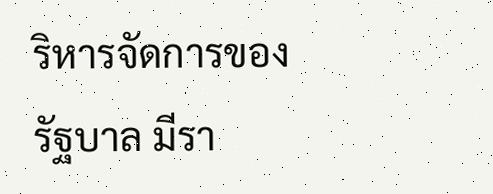ริหารจัดการของรัฐบาล มีรา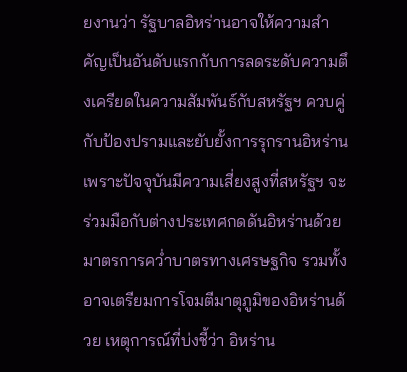ยงานว่า รัฐบาลอิหร่านอาจให้ความสำคัญเป็นอันดับแรกกับการลดระดับความตึงเครียดในความสัมพันธ์กับสหรัฐฯ ควบคู่กับป้องปรามและยับยั้งการรุกรานอิหร่าน เพราะปัจจุบันมีความเสี่ยงสูงที่สหรัฐฯ จะร่วมมือกับต่างประเทศกดดันอิหร่านด้วยมาตรการคว่ำบาตรทางเศรษฐกิจ รวมทั้งอาจเตรียมการโจมตีมาตุภูมิของอิหร่านด้วย เหตุการณ์ที่บ่งชี้ว่า อิหร่าน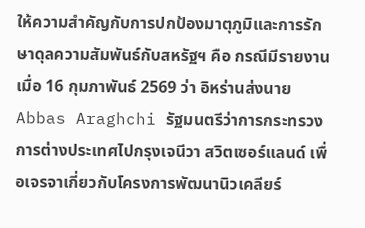ให้ความสำคัญกับการปกป้องมาตุภูมิและการรักษาดุลความสัมพันธ์กับสหรัฐฯ คือ กรณีมีรายงานเมื่อ 16 กุมภาพันธ์ 2569 ว่า อิหร่านส่งนาย Abbas Araghchi รัฐมนตรีว่าการกระทรวงการต่างประเทศไปกรุงเจนีวา สวิตเซอร์แลนด์ เพื่อเจรจาเกี่ยวกับโครงการพัฒนานิวเคลียร์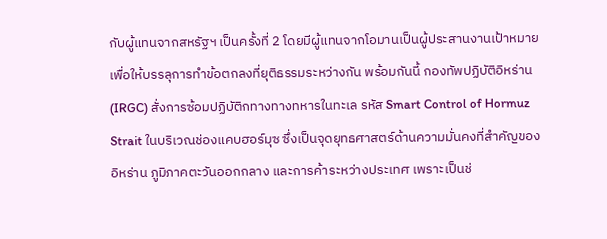กับผู้แทนจากสหรัฐฯ เป็นครั้งที่ 2 โดยมีผู้แทนจากโอมานเป็นผู้ประสานงานเป้าหมายเพื่อให้บรรลุการทำข้อตกลงที่ยุติธรรมระหว่างกัน พร้อมกันนี้ กองทัพปฏิบัติอิหร่าน (IRGC) สั่งการซ้อมปฏิบัติกทางทางทหารในทะเล รหัส Smart Control of Hormuz Strait ในบริเวณช่องแคบฮอร์มุซ ซึ่งเป็นจุดยุทธศาสตร์ด้านความมั่นคงที่สำคัญของอิหร่าน ภูมิภาคตะวันออกกลาง และการค้าระหว่างประเทศ เพราะเป็นช่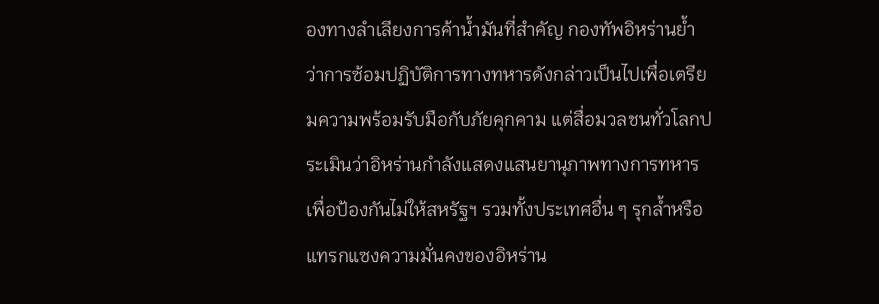องทางลำเลียงการค้าน้ำมันที่สำคัญ กองทัพอิหร่านย้ำว่าการซ้อมปฏิบัติการทางทหารดังกล่าวเป็นไปเพื่อเตรียมความพร้อมรับมือกับภัยคุกคาม แต่สื่อมวลชนทั่วโลกประเมินว่าอิหร่านกำลังแสดงแสนยานุภาพทางการทหารเพื่อป้องกันไม่ให้สหรัฐฯ รวมทั้งประเทศอื่น ๆ รุกล้ำหรือแทรกแซงความมั่นคงของอิหร่าน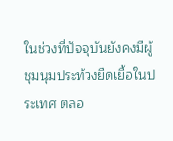ในช่วงที่ปัจจุบันยังคงมีผู้ชุมนุมประท้วงยืดเยื้อในประเทศ ตลอ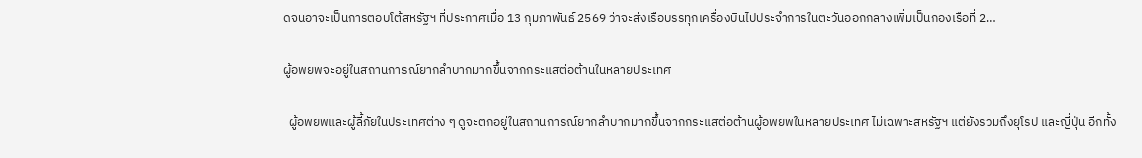ดจนอาจะเป็นการตอบโต้สหรัฐฯ ที่ประกาศเมื่อ 13 กุมภาพันธ์ 2569 ว่าจะส่งเรือบรรทุกเครื่องบินไปประจำการในตะวันออกกลางเพิ่มเป็นกองเรือที่ 2…

ผู้อพยพจะอยู่ในสถานการณ์ยากลำบากมากขึ้นจากกระแสต่อต้านในหลายประเทศ

  ผู้อพยพและผู้ลี้ภัยในประเทศต่าง ๆ ดูจะตกอยู่ในสถานการณ์ยากลำบากมากขึ้นจากกระแสต่อต้านผู้อพยพในหลายประเทศ ไม่เฉพาะสหรัฐฯ แต่ยังรวมถึงยุโรป และญี่ปุ่น อีกทั้ง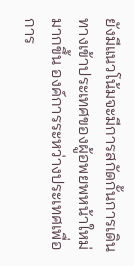ยังมีแนวโน้มจะมีการสกัดกั้นการเดินทางเข้าประเทศของผู้อพยพหน้าใหม่มากขึ้น องค์การระหว่างประเทศเพื่อการ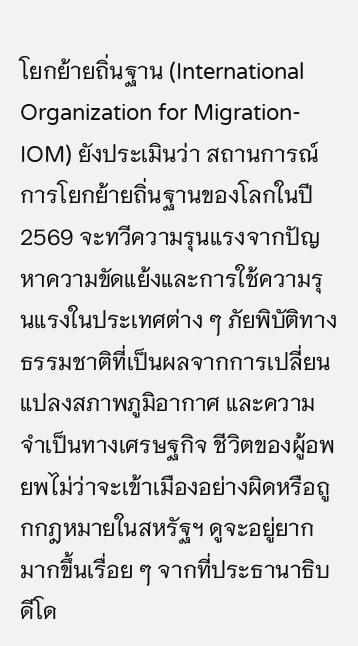โยกย้ายถิ่นฐาน (International Organization for Migration-IOM) ยังประเมินว่า สถานการณ์การโยกย้ายถิ่นฐานของโลกในปี 2569 จะทวีความรุนแรงจากปัญหาความขัดแย้งและการใช้ความรุนแรงในประเทศต่าง ๆ ภัยพิบัติทางธรรมชาติที่เป็นผลจากการเปลี่ยนแปลงสภาพภูมิอากาศ และความจำเป็นทางเศรษฐกิจ ชีวิตของผู้อพยพไม่ว่าจะเข้าเมืองอย่างผิดหรือถูกกฎหมายในสหรัฐฯ ดูจะอยู่ยากมากขึ้นเรื่อย ๆ จากที่ประธานาธิบดีโด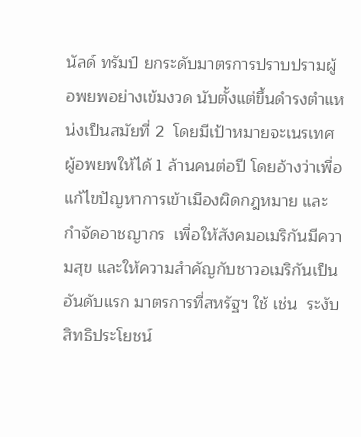นัลด์ ทรัมป์ ยกระดับมาตรการปราบปรามผู้อพยพอย่างเข้มงวด นับตั้งแต่ขึ้นดำรงตำแหน่งเป็นสมัยที่ 2  โดยมีเป้าหมายจะเนรเทศผู้อพยพให้ได้ 1 ล้านคนต่อปี โดยอ้างว่าเพื่อแก้ไขปัญหาการเข้าเมืองผิดกฎหมาย และกำจัดอาชญากร  เพื่อให้สังคมอเมริกันมีความสุข และให้ความสำคัญกับชาวอเมริกันเป็นอันดับแรก มาตรการที่สหรัฐฯ ใช้ เช่น  ระงับสิทธิประโยชน์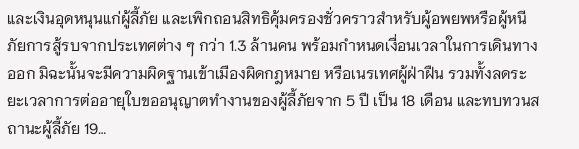และเงินอุดหนุนแก่ผู้ลี้ภัย และเพิกถอนสิทธิคุ้มครองชั่วคราวสำหรับผู้อพยพหรือผู้หนีภัยการสู้รบจากประเทศต่าง ๆ กว่า 1.3 ล้านคน พร้อมกำหนดเงื่อนเวลาในการเดินทางออก มิฉะนั้นจะมีความผิดฐานเข้าเมืองผิดกฎหมาย หรือเนรเทศผู้ฝ่าฝืน รวมทั้งลดระยะเวลาการต่ออายุใบขออนุญาตทำงานของผู้ลี้ภัยจาก 5 ปี เป็น 18 เดือน และทบทวนสถานะผู้ลี้ภัย 19…